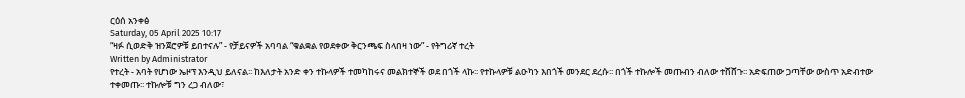ርዕሰ አንቀፅ
Saturday, 05 April 2025 10:17
“ዛፉ ሲወድቅ ዝንጀሮዎቹ ይበተናሉ” - የቻይናዎች አባባል “ቁልቋል የወደቀው ቅርንጫፍ ስላበዛ ነው” - የትግሪኛ ተረት
Written by Administrator
የተረት - አባት የሆነው ኤዞፕ እንዲህ ይለናል፡፡ ከእለታት አንድ ቀን ተኩላዎች ተመካከሩና መልክተኞች ወደ በጎች ላኩ፡፡ የተኩላዎቹ ልዑካን እበጎች መንደር ደረሱ፡፡ በጎች ተኩሎች መጡብን ብለው ተሸሸጉ፡፡ አድፍጠው ጋጣቸው ውስጥ አድብተው ተቀመጡ፡፡ ተኩሎቹ ግን ረጋ ብለው፣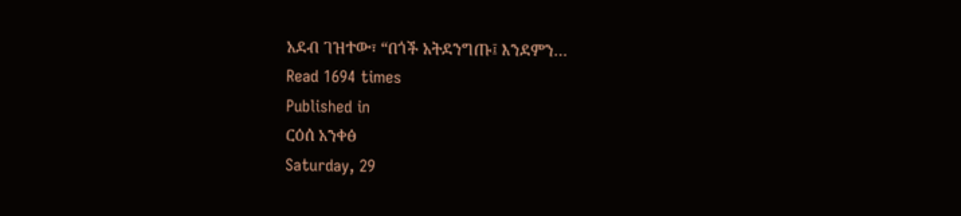አደብ ገዝተው፣ “በጎች አትደንግጡ፤ እንደምን…
Read 1694 times
Published in
ርዕሰ አንቀፅ
Saturday, 29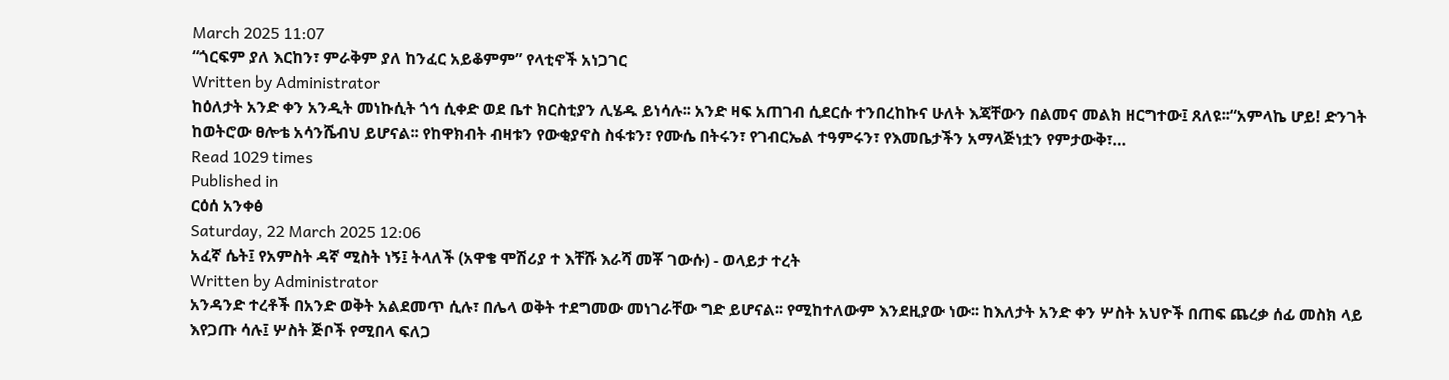March 2025 11:07
“ጎርፍም ያለ እርከን፣ ምራቅም ያለ ከንፈር አይቆምም” የላቲኖች አነጋገር
Written by Administrator
ከዕለታት አንድ ቀን አንዲት መነኩሲት ጎኅ ሲቀድ ወደ ቤተ ክርስቲያን ሊሄዱ ይነሳሉ፡፡ አንድ ዛፍ አጠገብ ሲደርሱ ተንበረከኩና ሁለት እጃቸውን በልመና መልክ ዘርግተው፤ ጸለዩ፡፡“አምላኬ ሆይ! ድንገት ከወትሮው ፀሎቴ አሳንሼብህ ይሆናል፡፡ የከዋክብት ብዛቱን የውቂያኖስ ስፋቱን፣ የሙሴ በትሩን፣ የገብርኤል ተዓምሩን፣ የእመቤታችን አማላጅነቷን የምታውቅ፣…
Read 1029 times
Published in
ርዕሰ አንቀፅ
Saturday, 22 March 2025 12:06
አፈኛ ሴት፤ የአምስት ዳኛ ሚስት ነኝ፤ ትላለች (አዋቄ ሞሽሪያ ተ እቸሹ እራሻ መቾ ገውሱ) - ወላይታ ተረት
Written by Administrator
አንዳንድ ተረቶች በአንድ ወቅት አልደመጥ ሲሉ፣ በሌላ ወቅት ተደግመው መነገራቸው ግድ ይሆናል፡፡ የሚከተለውም እንደዚያው ነው፡፡ ከእለታት አንድ ቀን ሦስት አህዮች በጠፍ ጨረቃ ሰፊ መስክ ላይ እየጋጡ ሳሉ፤ ሦስት ጅቦች የሚበላ ፍለጋ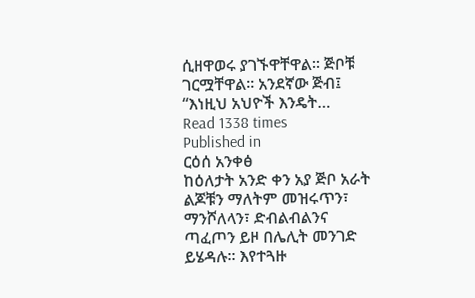ሲዘዋወሩ ያገኙዋቸዋል፡፡ ጅቦቹ ገርሟቸዋል፡፡ አንደኛው ጅብ፤ “እነዚህ አህዮች እንዴት…
Read 1338 times
Published in
ርዕሰ አንቀፅ
ከዕለታት አንድ ቀን አያ ጅቦ አራት ልጆቹን ማለትም መዝሩጥን፣ ማንሾለላን፣ ድብልብልንና ጣፈጦን ይዞ በሌሊት መንገድ ይሄዳሉ፡፡ እየተጓዙ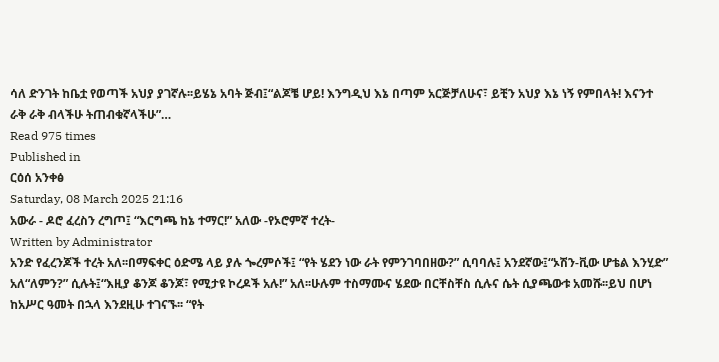ሳለ ድንገት ከቤቷ የወጣች አህያ ያገኛሉ፡፡ይሄኔ አባት ጅብ፤“ልጆቼ ሆይ! እንግዲህ እኔ በጣም አርጅቻለሁና፣ ይቺን አህያ እኔ ነኝ የምበላት! እናንተ ራቅ ራቅ ብላችሁ ትጠብቁኛላችሁ”…
Read 975 times
Published in
ርዕሰ አንቀፅ
Saturday, 08 March 2025 21:16
አውራ - ዶሮ ፈረስን ረግጦ፤ “እርግጫ ከኔ ተማር!” አለው -የኦሮምኛ ተረት-
Written by Administrator
አንድ የፈረንጆች ተረት አለ፡፡በማፍቀር ዕድሜ ላይ ያሉ ጐረምሶች፤ “የት ሄደን ነው ራት የምንገባበዘው?” ሲባባሉ፤ አንደኛው፤“ኦሽን-ቪው ሆቴል እንሂድ” አለ“ለምን?” ሲሉት፤“እዚያ ቆንጆ ቆንጆ፣ የሚታዩ ኮረዶች አሉ!” አለ፡፡ሁሉም ተስማሙና ሄደው በርቸስቸስ ሲሉና ሴት ሲያጫውቱ አመሹ፡፡ይህ በሆነ ከአሥር ዓመት በኋላ እንደዚሁ ተገናኙ፡፡ “የት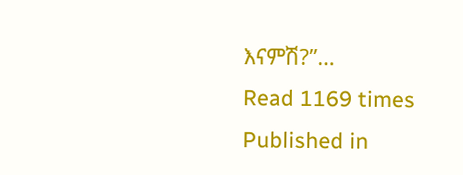እናምሽ?”…
Read 1169 times
Published in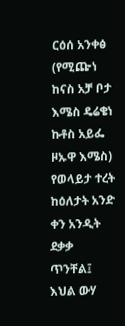ርዕሰ አንቀፅ
(የሚጬነ ከናስ አቻ ቦታ እሜስ ዴሬቄነ ኩቶስ አይፌ ዞኡዋ እሜስ) የወላይታ ተረት ከዕለታት አንድ ቀን አንዲት ደቃቃ ጥንቸል፤ እህል ውሃ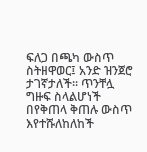ፍለጋ በጫካ ውስጥ ስትዘዋወር፤ አንድ ዝንጀሮ ታገኛታለች፡፡ ጥንቸሏ ግዙፍ ስላልሆነች በየቅጠላ ቅጠሉ ውስጥ እየተሹለከለከች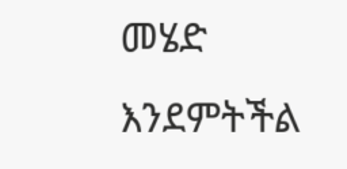መሄድ እንደምትችል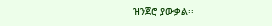ዝንጀሮ ያውቃል፡፡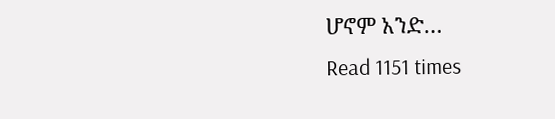ሆኖም አንድ…
Read 1151 times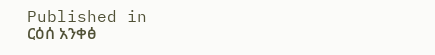Published in
ርዕሰ አንቀፅ